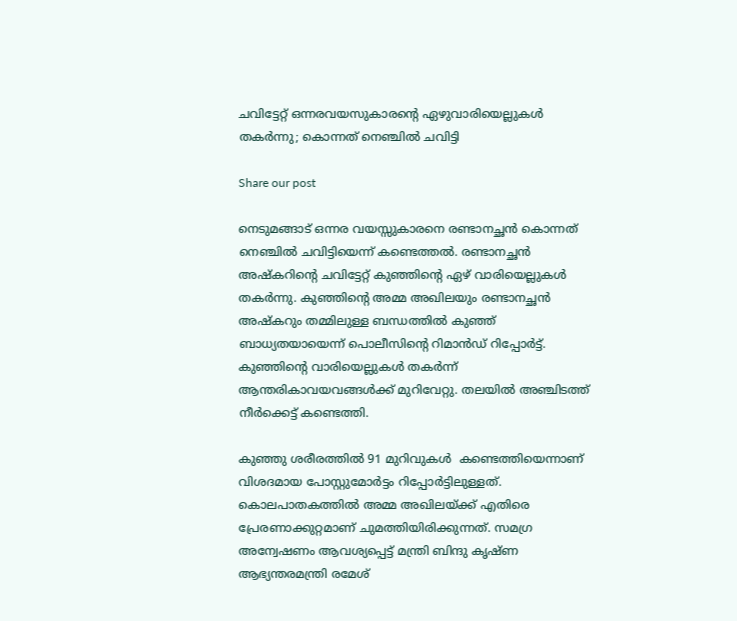ചവിട്ടേറ്റ് ഒന്നരവയസുകാരന്‍റെ ഏഴുവാരിയെല്ലുകള്‍ തകര്‍ന്നു; കൊന്നത് നെഞ്ചില്‍ ചവിട്ടി

Share our post

നെടുമങ്ങാട് ഒന്നര വയസ്സുകാരനെ രണ്ടാനച്ഛൻ കൊന്നത് നെഞ്ചിൽ ചവിട്ടിയെന്ന് കണ്ടെത്തല്‍. രണ്ടാനച്ഛൻ അഷ്കറിന്റെ ചവിട്ടേറ്റ് കുഞ്ഞിന്റെ ഏഴ് വാരിയെല്ലുകൾ തകർന്നു. കുഞ്ഞിന്റെ അമ്മ അഖിലയും രണ്ടാനച്ഛൻ അഷ്കറും തമ്മിലുള്ള ബന്ധത്തിൽ കുഞ്ഞ് ബാധ്യതയായെന്ന് പൊലീസിന്റെ റിമാൻഡ് റിപ്പോർട്ട്. കുഞ്ഞിന്റെ വാരിയെല്ലുകൾ തകർന്ന്  ആന്തരികാവയവങ്ങൾക്ക് മുറിവേറ്റു. തലയിൽ അഞ്ചിടത്ത് നീർക്കെട്ട് കണ്ടെത്തി.

കുഞ്ഞു ശരീരത്തിൽ 91 മുറിവുകൾ  കണ്ടെത്തിയെന്നാണ് വിശദമായ പോസ്റ്റുമോർട്ടം റിപ്പോർട്ടിലുള്ളത്. കൊലപാതകത്തിൽ അമ്മ അഖിലയ്ക്ക് എതിരെ  പ്രേരണാക്കുറ്റമാണ് ചുമത്തിയിരിക്കുന്നത്. സമഗ്ര അന്വേഷണം ആവശ്യപ്പെട്ട് മന്ത്രി ബിന്ദു കൃഷ്ണ ആഭ്യന്തരമന്ത്രി രമേശ്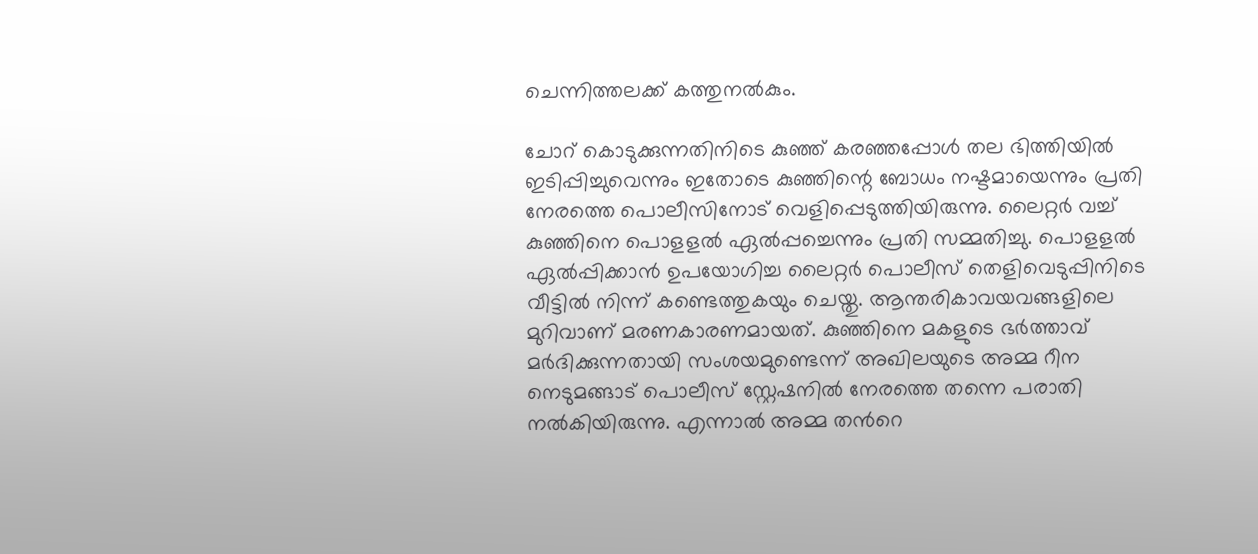ചെന്നിത്തലക്ക് കത്തുനൽകും.

ചോറ് കൊടുക്കുന്നതിനിടെ കുഞ്ഞ് കരഞ്ഞപ്പോള്‍ തല ഭിത്തിയില്‍ ഇടിപ്പിച്ചുവെന്നും ഇതോടെ കുഞ്ഞിന്റെ ബോധം നഷ്ടമായെന്നും പ്രതി നേരത്തെ പൊലീസിനോട് വെളിപ്പെടുത്തിയിരുന്നു. ലൈറ്റര്‍ വച്ച് കുഞ്ഞിനെ പൊളളല്‍ ഏല്‍പ്പച്ചെന്നും പ്രതി സമ്മതിച്ചു. പൊളളല്‍ ഏല്‍പ്പിക്കാന്‍ ഉപയോഗിച്ച ലൈറ്റര്‍ പൊലീസ് തെളിവെടുപ്പിനിടെ വീട്ടില്‍ നിന്ന് കണ്ടെത്തുകയും ചെയ്തു. ആന്തരികാവയവങ്ങളിലെ മുറിവാണ് മരണകാരണമായത്. കു‍ഞ്ഞിനെ മകളുടെ ഭര്‍ത്താവ് മര്‍ദിക്കുന്നതായി സംശയമുണ്ടെന്ന് അഖിലയുടെ അമ്മ റീന നെടുമങ്ങാട് പൊലീസ് സ്റ്റേഷനില്‍ നേരത്തെ തന്നെ പരാതി നല്‍കിയിരുന്നു. എന്നാല്‍ അമ്മ തന്‍റെ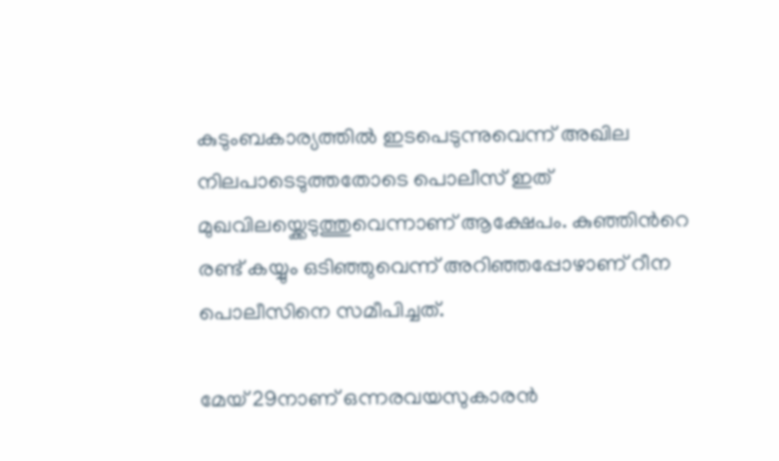കുടുംബകാര്യത്തില്‍ ഇടപെടുന്നുവെന്ന് അഖില നിലപാടെടുത്തതോടെ പൊലീസ് ഇത് മുഖവിലയ്ക്കെടുത്തുവെന്നാണ് ആക്ഷേപം. കുഞ്ഞിന്‍റെ രണ്ട് കയ്യും ഒടിഞ്ഞുവെന്ന് അറിഞ്ഞപ്പോഴാണ് റീന പൊലീസിനെ സമീപിച്ചത്.

മേയ് 29നാണ് ഒന്നരവയസുകാരന്‍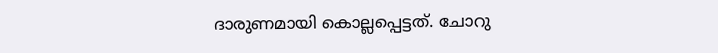ദാരുണമായി കൊല്ലപ്പെട്ടത്. ചോറു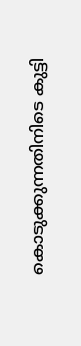കൊടുക്കുന്നതിനിടെ കുട്ടി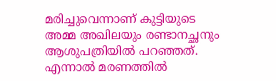മരിച്ചുവെന്നാണ് കുട്ടിയുടെ അമ്മ അഖിലയും രണ്ടാനച്ഛനും ആശുപത്രിയില്‍ പറഞ്ഞത്. എന്നാല്‍ മരണത്തില്‍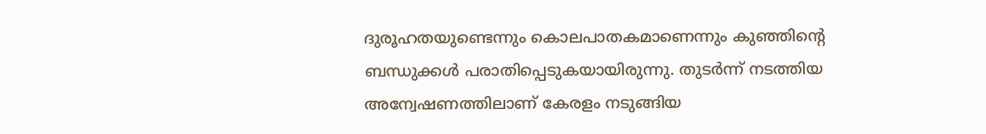ദുരൂഹതയുണ്ടെന്നും കൊലപാതകമാണെന്നും കുഞ്ഞിന്‍റെ ബന്ധുക്കള്‍ പരാതിപ്പെടുകയായിരുന്നു. തുടര്‍ന്ന് നടത്തിയ അന്വേഷണത്തിലാണ് കേരളം നടുങ്ങിയ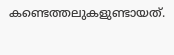കണ്ടെത്തലുകളുണ്ടായത്.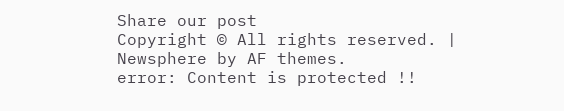Share our post
Copyright © All rights reserved. | Newsphere by AF themes.
error: Content is protected !!